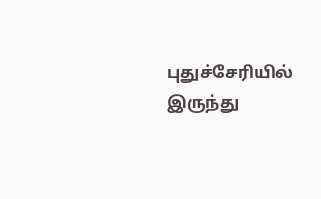புதுச்சேரியில் இருந்து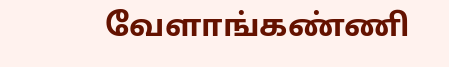வேளாங்கண்ணி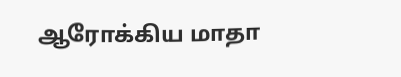ஆரோக்கிய மாதா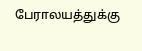பேராலயத்துக்கு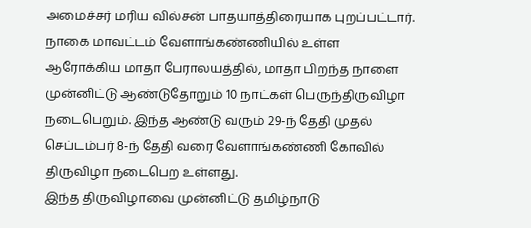அமைச்சர் மரிய வில்சன் பாதயாத்திரையாக புறப்பட்டார்.
நாகை மாவட்டம் வேளாங்கண்ணியில் உள்ள ஆரோக்கிய மாதா பேராலயத்தில், மாதா பிறந்த நாளை முன்னிட்டு ஆண்டுதோறும் 10 நாட்கள் பெருந்திருவிழா நடைபெறும். இந்த ஆண்டு வரும் 29-ந் தேதி முதல் செப்டம்பர் 8-ந் தேதி வரை வேளாங்கண்ணி கோவில் திருவிழா நடைபெற உள்ளது.
இந்த திருவிழாவை முன்னிட்டு தமிழ்நாடு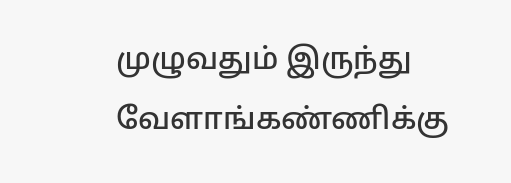முழுவதும் இருந்து வேளாங்கண்ணிக்கு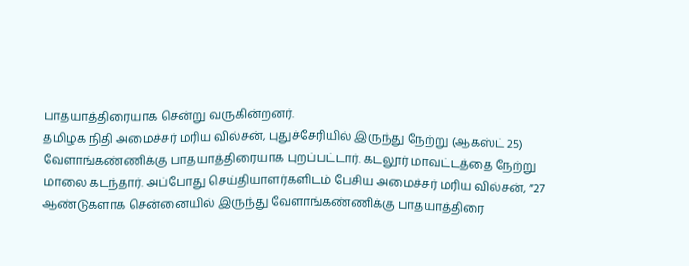பாதயாத்திரையாக சென்று வருகின்றனர்.
தமிழக நிதி அமைச்சர் மரிய வில்சன், புதுச்சேரியில் இருந்து நேற்று (ஆகஸ்ட் 25) வேளாங்கண்ணிக்கு பாதயாத்திரையாக புறப்பட்டார். கடலூர் மாவட்டத்தை நேற்று மாலை கடந்தார். அப்போது செய்தியாளர்களிடம் பேசிய அமைச்சர் மரிய வில்சன், ”27 ஆண்டுகளாக சென்னையில் இருந்து வேளாங்கண்ணிக்கு பாதயாத்திரை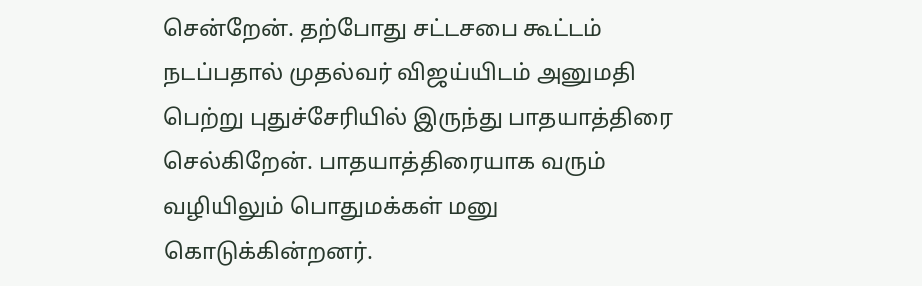சென்றேன். தற்போது சட்டசபை கூட்டம் நடப்பதால் முதல்வர் விஜய்யிடம் அனுமதி பெற்று புதுச்சேரியில் இருந்து பாதயாத்திரை செல்கிறேன். பாதயாத்திரையாக வரும் வழியிலும் பொதுமக்கள் மனு கொடுக்கின்றனர்.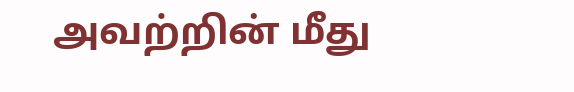அவற்றின் மீது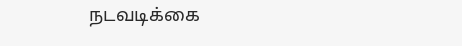நடவடிக்கை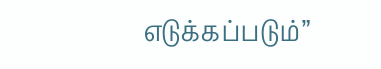எடுக்கப்படும்”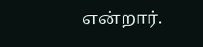என்றார்.